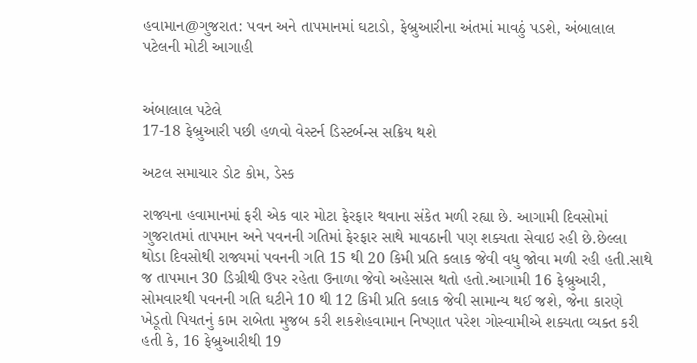હવામાન@ગુજરાત: પવન અને તાપમાનમાં ઘટાડો, ફેબ્રુઆરીના અંતમાં માવઠું પડશે, અંબાલાલ પટેલની મોટી આગાહી


અંબાલાલ પટેલે
17-18 ફેબ્રુઆરી પછી હળવો વેસ્ટર્ન ડિસ્ટર્બન્સ સક્રિય થશે

અટલ સમાચાર ડોટ કોમ, ડેસ્ક

રાજ્યના હવામાનમાં ફરી એક વાર મોટા ફેરફાર થવાના સંકેત મળી રહ્યા છે. આગામી દિવસોમાં ગુજરાતમાં તાપમાન અને પવનની ગતિમાં ફેરફાર સાથે માવઠાની પણ શક્યતા સેવાઇ રહી છે.છેલ્લા થોડા દિવસોથી રાજ્યમાં પવનની ગતિ 15 થી 20 કિમી પ્રતિ કલાક જેવી વધુ જોવા મળી રહી હતી.સાથે જ તાપમાન 30 ડિગ્રીથી ઉપર રહેતા ઉનાળા જેવો અહેસાસ થતો હતો.આગામી 16 ફેબ્રુઆરી, સોમવારથી પવનની ગતિ ઘટીને 10 થી 12 કિમી પ્રતિ કલાક જેવી સામાન્ય થઈ જશે, જેના કારણે ખેડૂતો પિયતનું કામ રાબેતા મુજબ કરી શકશેહવામાન નિષ્ણાત પરેશ ગોસ્વામીએ શક્યતા વ્યક્ત કરી હતી કે, 16 ફેબ્રુઆરીથી 19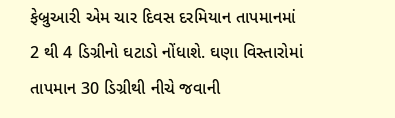ફેબ્રુઆરી એમ ચાર દિવસ દરમિયાન તાપમાનમાં 2 થી 4 ડિગ્રીનો ઘટાડો નોંધાશે. ઘણા વિસ્તારોમાં તાપમાન 30 ડિગ્રીથી નીચે જવાની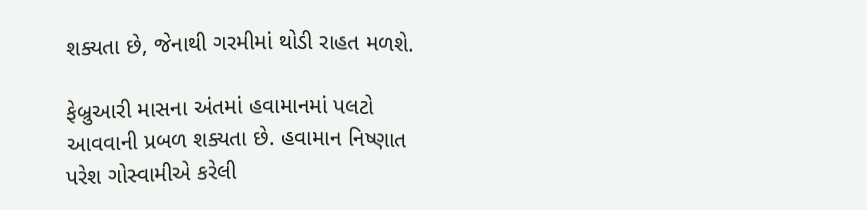શક્યતા છે, જેનાથી ગરમીમાં થોડી રાહત મળશે.

ફેબ્રુઆરી માસના અંતમાં હવામાનમાં પલટો આવવાની પ્રબળ શક્યતા છે. હવામાન નિષ્ણાત પરેશ ગોસ્વામીએ કરેલી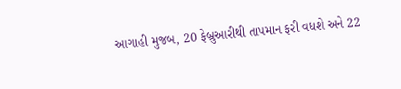આગાહી મુજબ, 20 ફેબ્રુઆરીથી તાપમાન ફરી વધશે અને 22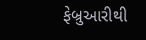ફેબ્રુઆરીથી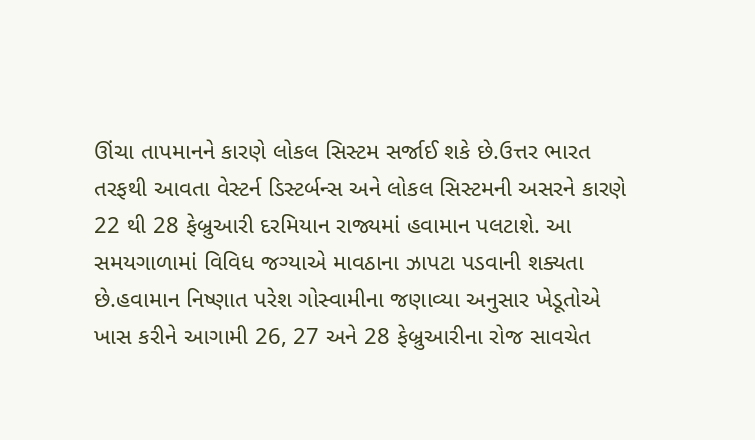ઊંચા તાપમાનને કારણે લોકલ સિસ્ટમ સર્જાઈ શકે છે.ઉત્તર ભારત તરફથી આવતા વેસ્ટર્ન ડિસ્ટર્બન્સ અને લોકલ સિસ્ટમની અસરને કારણે 22 થી 28 ફેબ્રુઆરી દરમિયાન રાજ્યમાં હવામાન પલટાશે. આ સમયગાળામાં વિવિધ જગ્યાએ માવઠાના ઝાપટા પડવાની શક્યતા છે.હવામાન નિષ્ણાત પરેશ ગોસ્વામીના જણાવ્યા અનુસાર ખેડૂતોએ ખાસ કરીને આગામી 26, 27 અને 28 ફેબ્રુઆરીના રોજ સાવચેત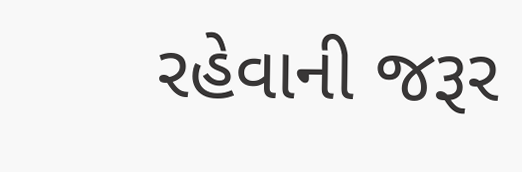રહેવાની જરૂર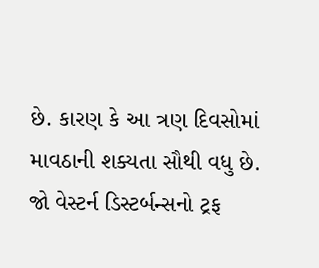છે. કારણ કે આ ત્રણ દિવસોમાં માવઠાની શક્યતા સૌથી વધુ છે. જો વેસ્ટર્ન ડિસ્ટર્બન્સનો ટ્રફ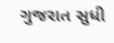ગુજરાત સુધી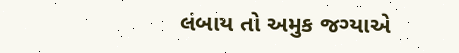લંબાય તો અમુક જગ્યાએ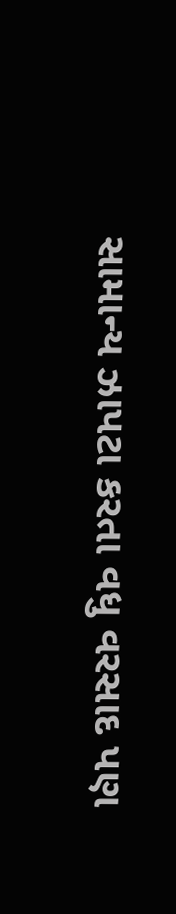સામાન્ય ઝાપટા કરતા વધુ વરસાદ પણ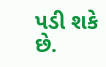પડી શકે છે.